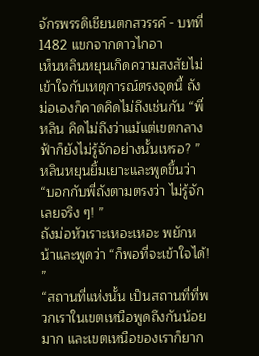จักรพรรดิเชียนตกสวรรค์ - บทที่ 1482 แขกจากดาวไกอา
เห็นหลินหยุนเกิดความสงสัยไม่เข้าใจกับเหตุการณ์ตรงจุดนี้ ถังม่อเองก็คาดคิดไม่ถึงเช่นกัน “พี่หลิน คิดไม่ถึงว่าแม้แต่เขตกลางฟ้าก็ยังไม่รู้จักอย่างนั้นเหรอ? ”
หลินหยุนยิ้มเยาะและพูดขึ้นว่า “บอกกับพี่ถังตามตรงว่า ไม่รู้จักเลยจริง ๆ! ”
ถังม่อหัวเราะเหอะเหอะ พยักหน้าและพูดว่า “ก็พอที่จะเข้าใจได้! ”
“สถานที่แห่งนั้น เป็นสถานที่ที่พวกเราในเขตเหนือพูดถึงกันน้อยมาก และเขตเหนือของเราก็ยาก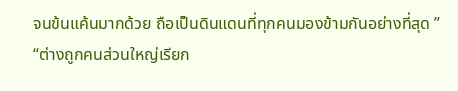จนข้นแค้นมากด้วย ถือเป็นดินแดนที่ทุกคนมองข้ามกันอย่างที่สุด ”
“ต่างถูกคนส่วนใหญ่เรียก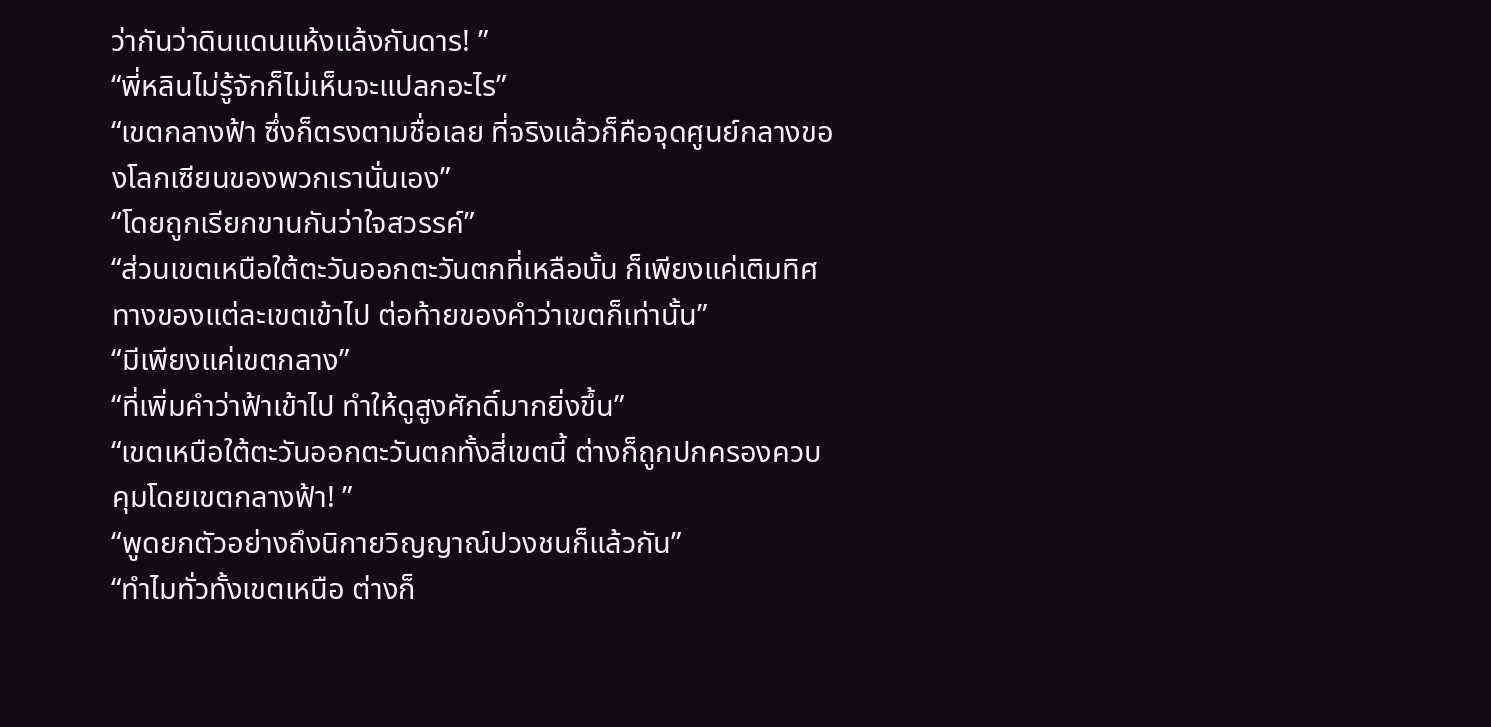ว่ากันว่าดินแดนแห้งแล้งกันดาร! ”
“พี่หลินไม่รู้จักก็ไม่เห็นจะแปลกอะไร”
“เขตกลางฟ้า ซึ่งก็ตรงตามชื่อเลย ที่จริงแล้วก็คือจุดศูนย์กลางของโลกเซียนของพวกเรานั่นเอง”
“โดยถูกเรียกขานกันว่าใจสวรรค์”
“ส่วนเขตเหนือใต้ตะวันออกตะวันตกที่เหลือนั้น ก็เพียงแค่เติมทิศทางของแต่ละเขตเข้าไป ต่อท้ายของคำว่าเขตก็เท่านั้น”
“มีเพียงแค่เขตกลาง”
“ที่เพิ่มคำว่าฟ้าเข้าไป ทำให้ดูสูงศักดิ์มากยิ่งขึ้น”
“เขตเหนือใต้ตะวันออกตะวันตกทั้งสี่เขตนี้ ต่างก็ถูกปกครองควบคุมโดยเขตกลางฟ้า! ”
“พูดยกตัวอย่างถึงนิกายวิญญาณ์ปวงชนก็แล้วกัน”
“ทำไมทั่วทั้งเขตเหนือ ต่างก็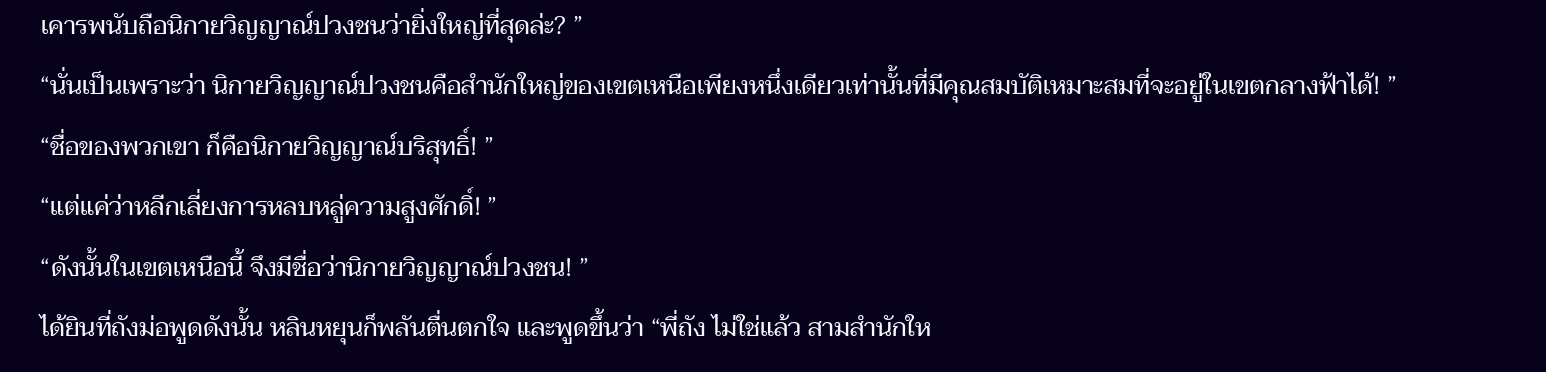เคารพนับถือนิกายวิญญาณ์ปวงชนว่ายิ่งใหญ่ที่สุดล่ะ? ”
“นั่นเป็นเพราะว่า นิกายวิญญาณ์ปวงชนคือสำนักใหญ่ของเขตเหนือเพียงหนึ่งเดียวเท่านั้นที่มีคุณสมบัติเหมาะสมที่จะอยู่ในเขตกลางฟ้าได้! ”
“ชื่อของพวกเขา ก็คือนิกายวิญญาณ์บริสุทธิ์! ”
“แต่แค่ว่าหลีกเลี่ยงการหลบหลู่ความสูงศักดิ์! ”
“ดังนั้นในเขตเหนือนี้ จึงมีชื่อว่านิกายวิญญาณ์ปวงชน! ”
ได้ยินที่ถังม่อพูดดังนั้น หลินหยุนก็พลันตื่นตกใจ และพูดขึ้นว่า “พี่ถัง ไม่ใช่แล้ว สามสำนักให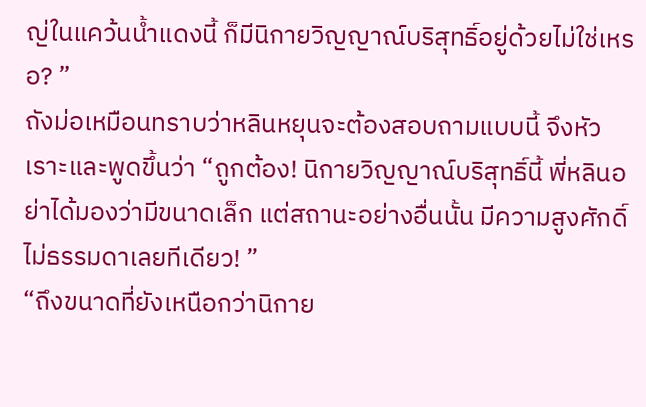ญ่ในแคว้นน้ำแดงนี้ ก็มีนิกายวิญญาณ์บริสุทธิ์อยู่ด้วยไม่ใช่เหรอ? ”
ถังม่อเหมือนทราบว่าหลินหยุนจะต้องสอบถามแบบนี้ จึงหัวเราะและพูดขึ้นว่า “ถูกต้อง! นิกายวิญญาณ์บริสุทธิ์นี้ พี่หลินอย่าได้มองว่ามีขนาดเล็ก แต่สถานะอย่างอื่นนั้น มีความสูงศักดิ์ไม่ธรรมดาเลยทีเดียว! ”
“ถึงขนาดที่ยังเหนือกว่านิกาย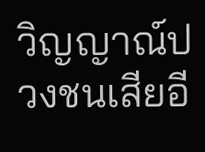วิญญาณ์ปวงชนเสียอี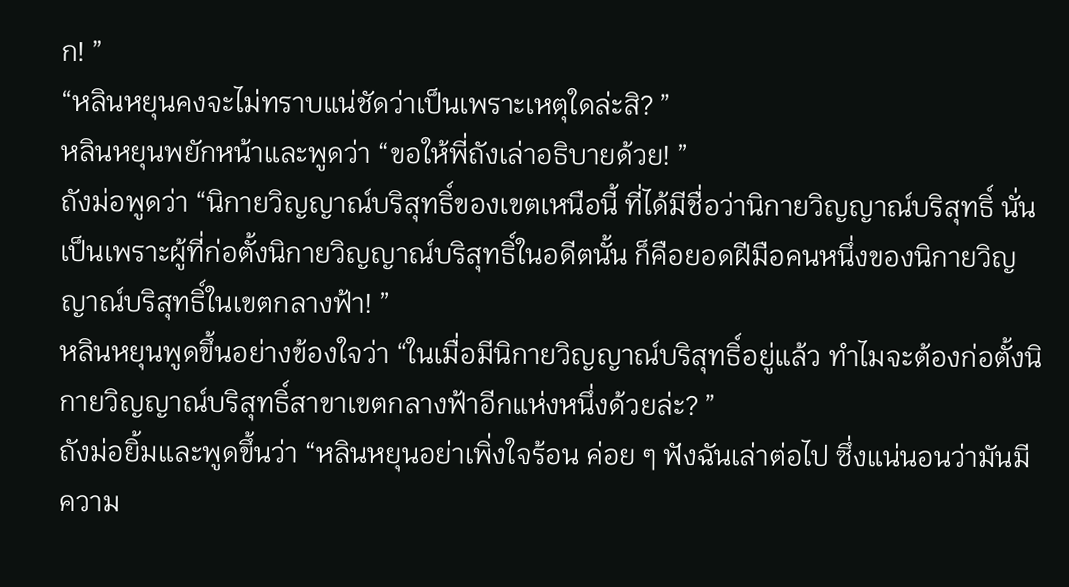ก! ”
“หลินหยุนคงจะไม่ทราบแน่ชัดว่าเป็นเพราะเหตุใดล่ะสิ? ”
หลินหยุนพยักหน้าและพูดว่า “ขอให้พี่ถังเล่าอธิบายด้วย! ”
ถังม่อพูดว่า “นิกายวิญญาณ์บริสุทธิ์ของเขตเหนือนี้ ที่ได้มีชื่อว่านิกายวิญญาณ์บริสุทธิ์ นั่นเป็นเพราะผู้ที่ก่อตั้งนิกายวิญญาณ์บริสุทธิ์ในอดีตนั้น ก็คือยอดฝีมือคนหนึ่งของนิกายวิญญาณ์บริสุทธิ์ในเขตกลางฟ้า! ”
หลินหยุนพูดขึ้นอย่างข้องใจว่า “ในเมื่อมีนิกายวิญญาณ์บริสุทธิ์อยู่แล้ว ทำไมจะต้องก่อตั้งนิกายวิญญาณ์บริสุทธิ์สาขาเขตกลางฟ้าอีกแห่งหนึ่งด้วยล่ะ? ”
ถังม่อยิ้มและพูดขึ้นว่า “หลินหยุนอย่าเพิ่งใจร้อน ค่อย ๆ ฟังฉันเล่าต่อไป ซึ่งแน่นอนว่ามันมีความ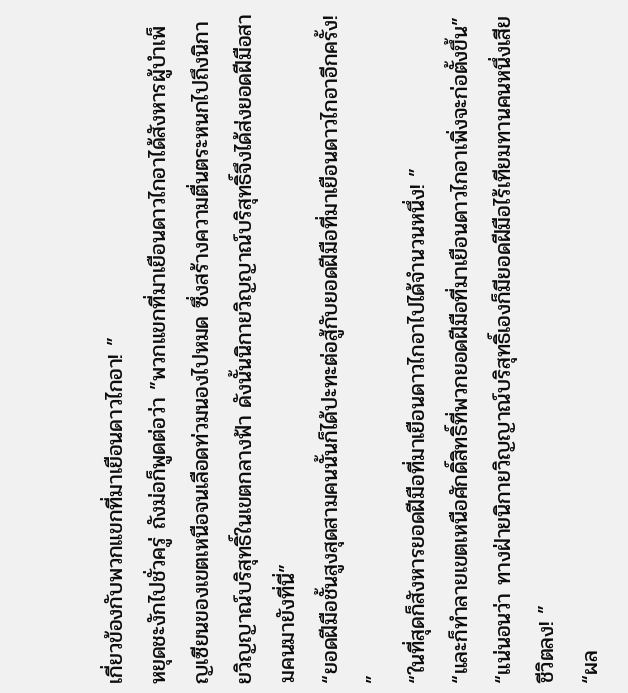เกี่ยวข้องกับพวกแขกที่มาเยือนดาวไกอา! ”
หยุดชะงักไปชั่วครู่ ถังม่อก็พูดต่อว่า ”พวกแขกที่มาเยือนดาวไกอาได้สังหารผู้บำเพ็ญเซียนของเขตเหนือจนเลือดท่วมนองไปหมด ซึ่งสร้างความตื่นตระหนกไปถึงนิกายวิญญาณ์บริสุทธิ์ในเขตกลางฟ้า ดังนั้นนิกายวิญญาณ์บริสุทธิ์จึงได้ส่งยอดฝีมือสามคนมายังที่นี่”
“ยอดฝีมือชั้นสูงสุดสามคนนั้นก็ได้ปะทะต่อสู้กับยอดฝีมือที่มาเยือนดาวไกอาอีกครั้ง! ”
“ในที่สุดก็สังหารยอดฝีมือที่มาเยือนดาวไกอาไปได้จำนวนหนึ่ง! ”
“และก็ทำลายเขตเหนือศักดิ์สิทธิ์ที่พวกยอดฝีมือที่มาเยือนดาวไกอาเพิ่งจะก่อตั้งขึ้น”
“แน่นอนว่า ทางฝ่ายนิกายวิญญาณ์บริสุทธิ์เองก็มียอดฝีมือไร้เทียมทานคนหนึ่งเสียชีวิตลง! ”
“ผล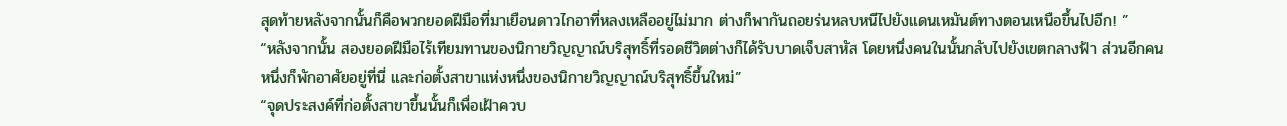สุดท้ายหลังจากนั้นก็คือพวกยอดฝีมือที่มาเยือนดาวไกอาที่หลงเหลืออยู่ไม่มาก ต่างก็พากันถอยร่นหลบหนีไปยังแดนเหมันต์ทางตอนเหนือขึ้นไปอีก! ”
“หลังจากนั้น สองยอดฝีมือไร้เทียมทานของนิกายวิญญาณ์บริสุทธิ์ที่รอดชีวิตต่างก็ได้รับบาดเจ็บสาหัส โดยหนึ่งคนในนั้นกลับไปยังเขตกลางฟ้า ส่วนอีกคนหนึ่งก็พักอาศัยอยู่ที่นี่ และก่อตั้งสาขาแห่งหนึ่งของนิกายวิญญาณ์บริสุทธิ์ขึ้นใหม่”
“จุดประสงค์ที่ก่อตั้งสาขาขึ้นนั้นก็เพื่อเฝ้าควบ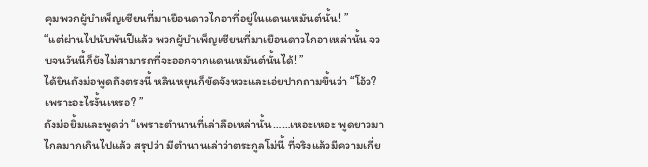คุมพวกผู้บำเพ็ญเซียนที่มาเยือนดาวไกอาที่อยู่ในแดนเหมันต์นั้น! ”
“แต่ผ่านไปนับพันปีแล้ว พวกผู้บำเพ็ญเซียนที่มาเยือนดาวไกอาเหล่านั้น จวบจนวันนี้ก็ยังไม่สามารถที่จะออกจากแดนเหมันต์นั้นได้! ”
ได้ยินถังม่อพูดถึงตรงนี้ หลินหยุนก็ขัดจังหวะและเอ่ยปากถามขึ้นว่า “โอ้ว? เพราะอะไรงั้นเหรอ? ”
ถังม่อยิ้มและพูดว่า “เพราะตำนานที่เล่าลือเหล่านั้น……เหอะเหอะ พูดยาวมาไกลมากเกินไปแล้ว สรุปว่า มีตำนานเล่าว่าตระกูลโม่นี้ ที่จริงแล้วมีความเกี่ย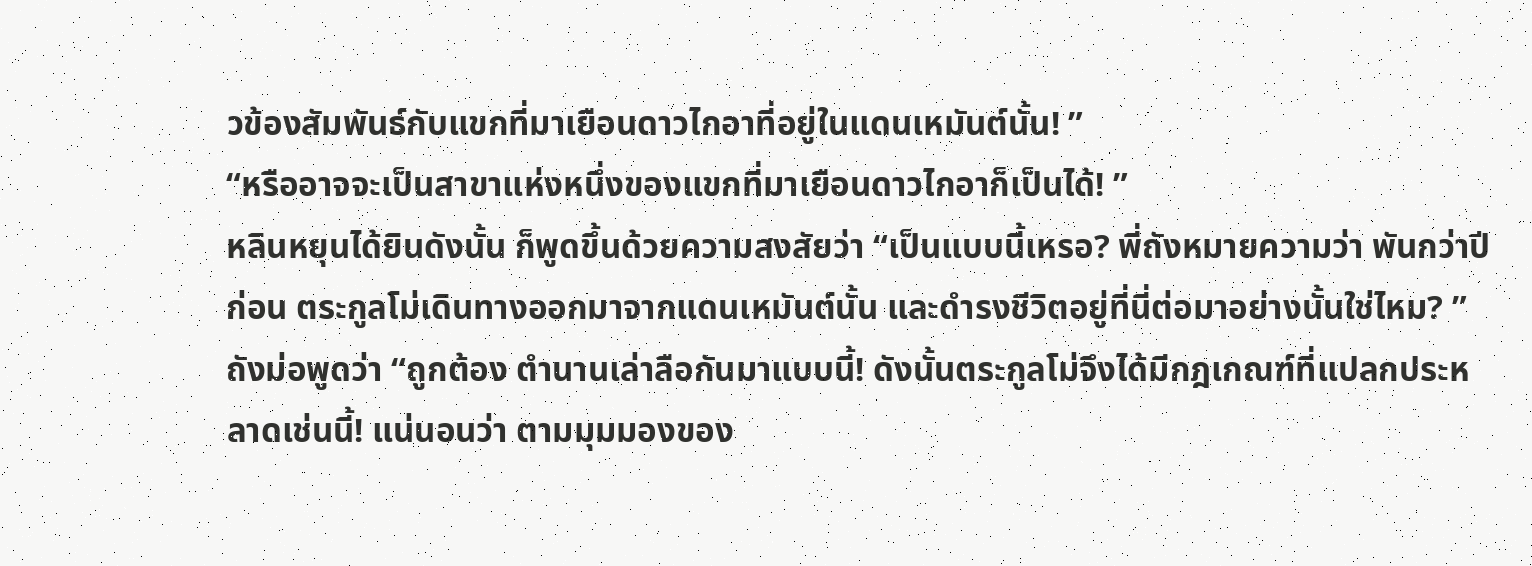วข้องสัมพันธ์กับแขกที่มาเยือนดาวไกอาที่อยู่ในแดนเหมันต์นั้น! ”
“หรืออาจจะเป็นสาขาแห่งหนึ่งของแขกที่มาเยือนดาวไกอาก็เป็นได้! ”
หลินหยุนได้ยินดังนั้น ก็พูดขึ้นด้วยความสงสัยว่า “เป็นแบบนี้เหรอ? พี่ถังหมายความว่า พันกว่าปีก่อน ตระกูลโม่เดินทางออกมาจากแดนเหมันต์นั้น และดำรงชีวิตอยู่ที่นี่ต่อมาอย่างนั้นใช่ไหม? ”
ถังม่อพูดว่า “ถูกต้อง ตำนานเล่าลือกันมาแบบนี้! ดังนั้นตระกูลโม่จึงได้มีกฎเกณฑ์ที่แปลกประหลาดเช่นนี้! แน่นอนว่า ตามมุมมองของ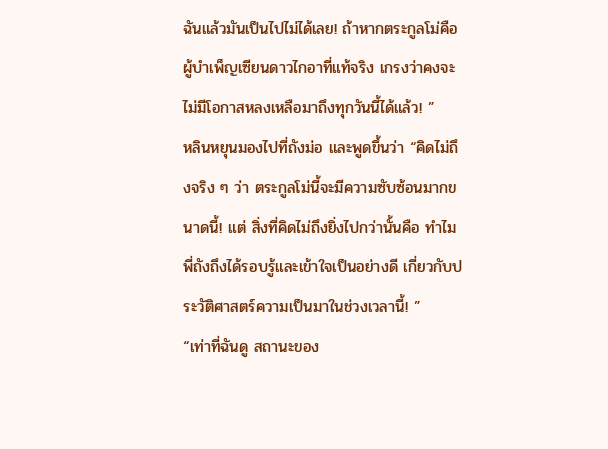ฉันแล้วมันเป็นไปไม่ได้เลย! ถ้าหากตระกูลโม่คือผู้บำเพ็ญเซียนดาวไกอาที่แท้จริง เกรงว่าคงจะไม่มีโอกาสหลงเหลือมาถึงทุกวันนี้ได้แล้ว! ”
หลินหยุนมองไปที่ถังม่อ และพูดขึ้นว่า “คิดไม่ถึงจริง ๆ ว่า ตระกูลโม่นี้จะมีความซับซ้อนมากขนาดนี้! แต่ สิ่งที่คิดไม่ถึงยิ่งไปกว่านั้นคือ ทำไมพี่ถังถึงได้รอบรู้และเข้าใจเป็นอย่างดี เกี่ยวกับประวัติศาสตร์ความเป็นมาในช่วงเวลานี้! ”
“เท่าที่ฉันดู สถานะของ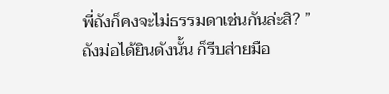พี่ถังก็คงจะไม่ธรรมดาเช่นกันล่ะสิ? ”
ถังม่อได้ยินดังนั้น ก็รีบส่ายมือ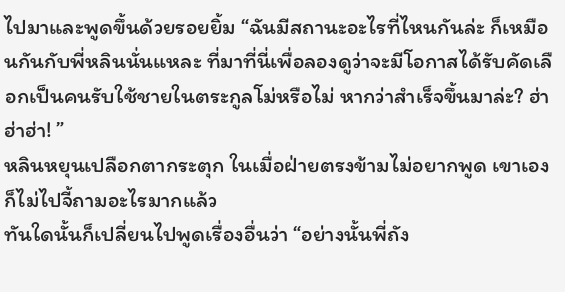ไปมาและพูดขึ้นด้วยรอยยิ้ม “ฉันมีสถานะอะไรที่ไหนกันล่ะ ก็เหมือนกันกับพี่หลินนั่นแหละ ที่มาที่นี่เพื่อลองดูว่าจะมีโอกาสได้รับคัดเลือกเป็นคนรับใช้ชายในตระกูลโม่หรือไม่ หากว่าสำเร็จขึ้นมาล่ะ? ฮ่าฮ่าฮ่า! ”
หลินหยุนเปลือกตากระตุก ในเมื่อฝ่ายตรงข้ามไม่อยากพูด เขาเองก็ไม่ไปจี้ถามอะไรมากแล้ว
ทันใดนั้นก็เปลี่ยนไปพูดเรื่องอื่นว่า “อย่างนั้นพี่ถัง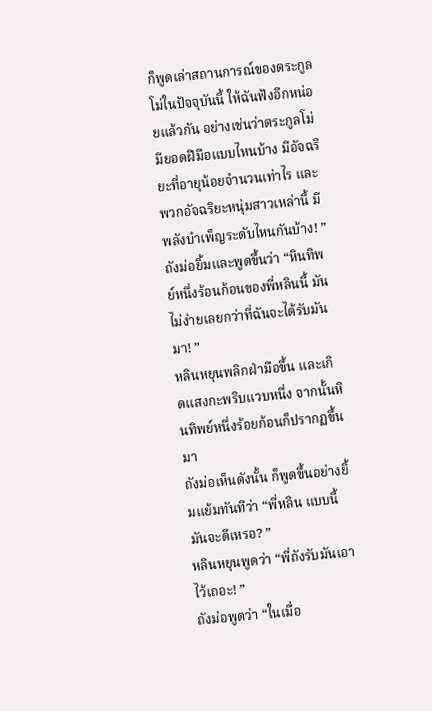ก็พูดเล่าสถานการณ์ของตระกูลโม่ในปัจจุบันนี้ ให้ฉันฟังอีกหน่อยแล้วกัน อย่างเช่นว่าตระกูลโม่มียอดฝีมือแบบไหนบ้าง มีอัจฉริยะที่อายุน้อยจำนวนเท่าไร และพวกอัจฉริยะหนุ่มสาวเหล่านี้ มีพลังบำเพ็ญระดับไหนกันบ้าง! ”
ถังม่อยิ้มและพูดขึ้นว่า “หินทิพย์หนึ่งร้อนก้อนของพี่หลินนี้ มันไม่ง่ายเลยกว่าที่ฉันจะได้รับมันมา! ”
หลินหยุนพลิกฝ่ามือขึ้น และเกิดแสงกะพริบแวบหนึ่ง จากนั้นหินทิพย์หนึ่งร้อยก้อนก็ปรากฏขึ้นมา
ถังม่อเห็นดังนั้น ก็พูดขึ้นอย่างยิ้มแย้มทันทีว่า “พี่หลิน แบบนี้มันจะดีเหรอ? ”
หลินหยุนพูดว่า “พี่ถังรับมันเอาไว้เถอะ! ”
ถังม่อพูดว่า “ในเมื่อ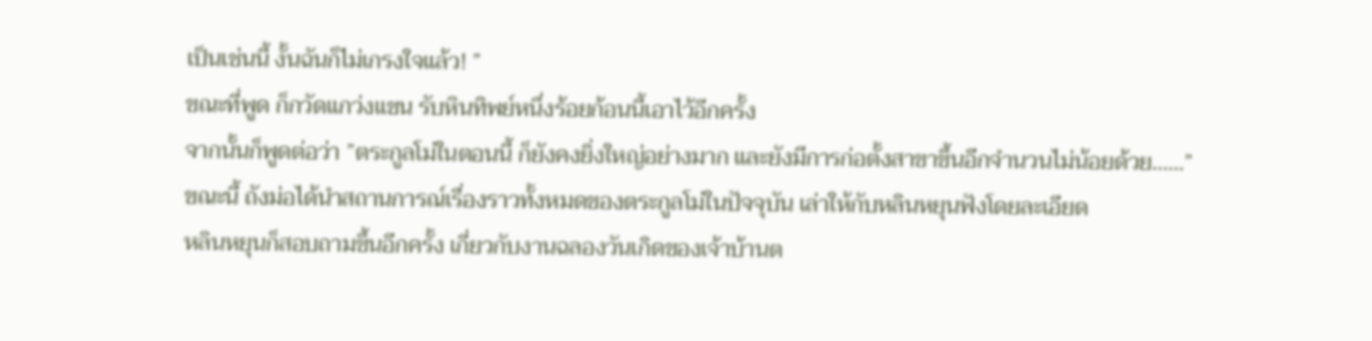เป็นเช่นนี้ งั้นฉันก็ไม่เกรงใจแล้ว! ”
ขณะที่พูด ก็กวัดแกว่งแขน รับหินทิพย์หนึ่งร้อยก้อนนี้เอาไว้อีกครั้ง
จากนั้นก็พูดต่อว่า ”ตระกูลโม่ในตอนนี้ ก็ยังคงยิ่งใหญ่อย่างมาก และยังมีการก่อตั้งสาขาขึ้นอีกจำนวนไม่น้อยด้วย……”
ขณะนี้ ถังม่อได้นำสถานการณ์เรื่องราวทั้งหมดของตระกูลโม่ในปัจจุบัน เล่าให้กับหลินหยุนฟังโดยละเอียด
หลินหยุนก็สอบถามขึ้นอีกครั้ง เกี่ยวกับงานฉลองวันเกิดของเจ้าบ้านต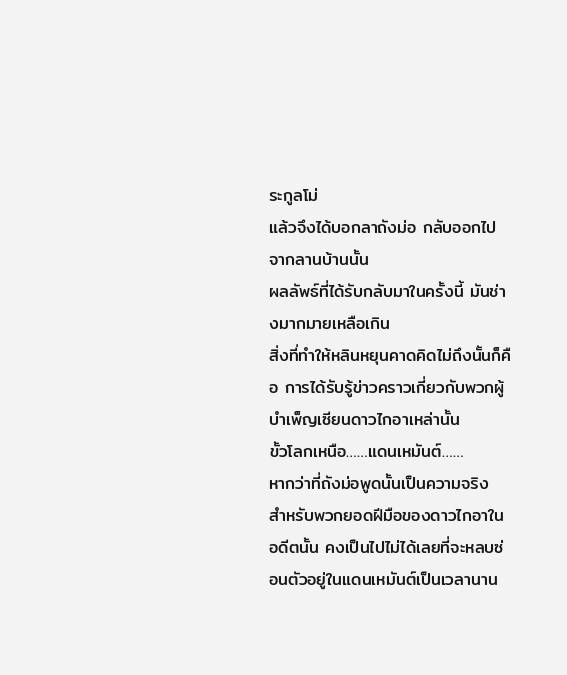ระกูลโม่
แล้วจึงได้บอกลาถังม่อ กลับออกไปจากลานบ้านนั้น
ผลลัพธ์ที่ได้รับกลับมาในครั้งนี้ มันช่างมากมายเหลือเกิน
สิ่งที่ทำให้หลินหยุนคาดคิดไม่ถึงนั้นก็คือ การได้รับรู้ข่าวคราวเกี่ยวกับพวกผู้บำเพ็ญเซียนดาวไกอาเหล่านั้น
ขั้วโลกเหนือ……แดนเหมันต์……
หากว่าที่ถังม่อพูดนั้นเป็นความจริง
สำหรับพวกยอดฝีมือของดาวไกอาในอดีตนั้น คงเป็นไปไม่ได้เลยที่จะหลบซ่อนตัวอยู่ในแดนเหมันต์เป็นเวลานาน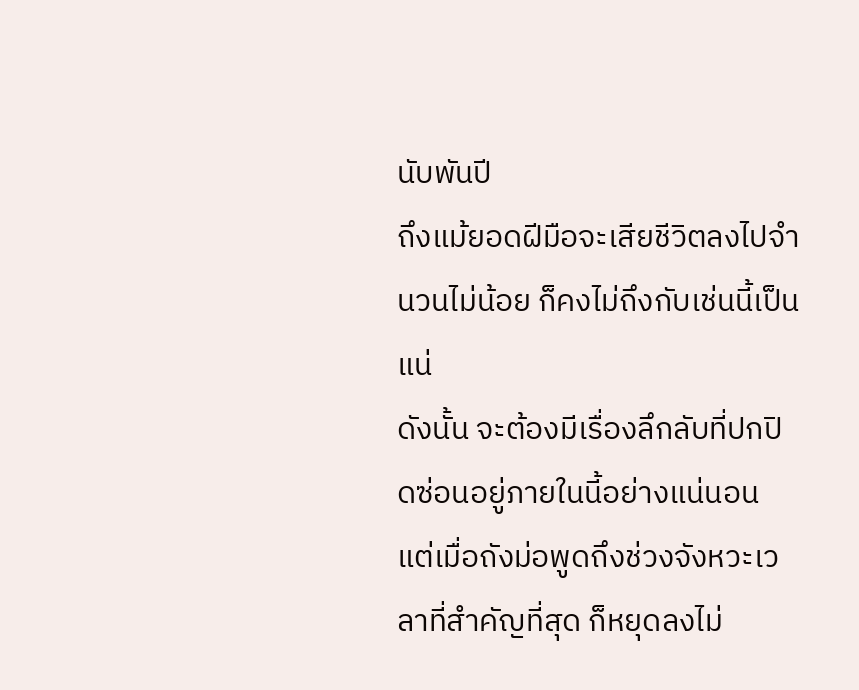นับพันปี
ถึงแม้ยอดฝีมือจะเสียชีวิตลงไปจำนวนไม่น้อย ก็คงไม่ถึงกับเช่นนี้เป็นแน่
ดังนั้น จะต้องมีเรื่องลึกลับที่ปกปิดซ่อนอยู่ภายในนี้อย่างแน่นอน
แต่เมื่อถังม่อพูดถึงช่วงจังหวะเวลาที่สำคัญที่สุด ก็หยุดลงไม่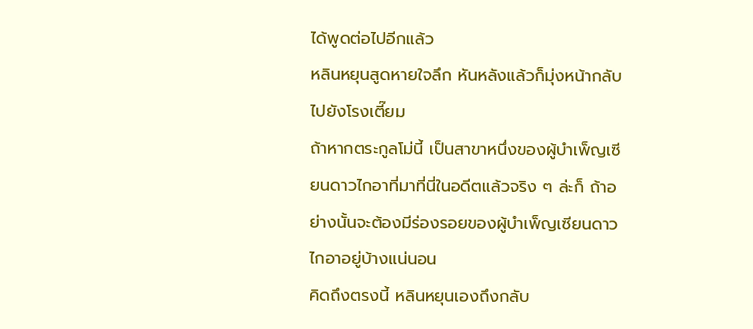ได้พูดต่อไปอีกแล้ว
หลินหยุนสูดหายใจลึก หันหลังแล้วก็มุ่งหน้ากลับไปยังโรงเตี๊ยม
ถ้าหากตระกูลโม่นี้ เป็นสาขาหนึ่งของผู้บำเพ็ญเซียนดาวไกอาที่มาที่นี่ในอดีตแล้วจริง ๆ ล่ะก็ ถ้าอย่างนั้นจะต้องมีร่องรอยของผู้บำเพ็ญเซียนดาวไกอาอยู่บ้างแน่นอน
คิดถึงตรงนี้ หลินหยุนเองถึงกลับ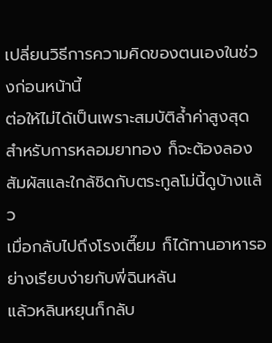เปลี่ยนวิธีการความคิดของตนเองในช่วงก่อนหน้านี้
ต่อให้ไม่ได้เป็นเพราะสมบัติล้ำค่าสูงสุดสำหรับการหลอมยาทอง ก็จะต้องลองสัมผัสและใกล้ชิดกับตระกูลโม่นี้ดูบ้างแล้ว
เมื่อกลับไปถึงโรงเตี๊ยม ก็ได้ทานอาหารอย่างเรียบง่ายกับพี่ฉินหลัน
แล้วหลินหยุนก็กลับ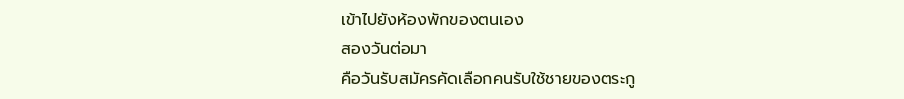เข้าไปยังห้องพักของตนเอง
สองวันต่อมา
คือวันรับสมัครคัดเลือกคนรับใช้ชายของตระกู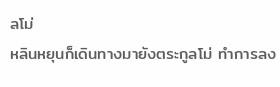ลโม่
หลินหยุนก็เดินทางมายังตระกูลโม่ ทำการลง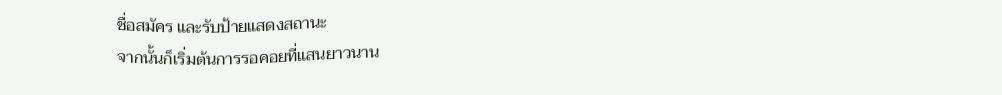ชื่อสมัคร และรับป้ายแสดงสถานะ
จากนั้นก็เริ่มต้นการรอคอยที่แสนยาวนาน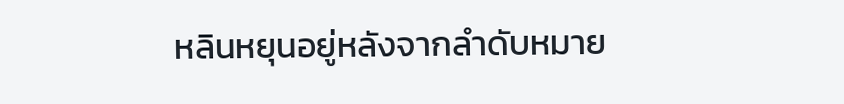หลินหยุนอยู่หลังจากลำดับหมาย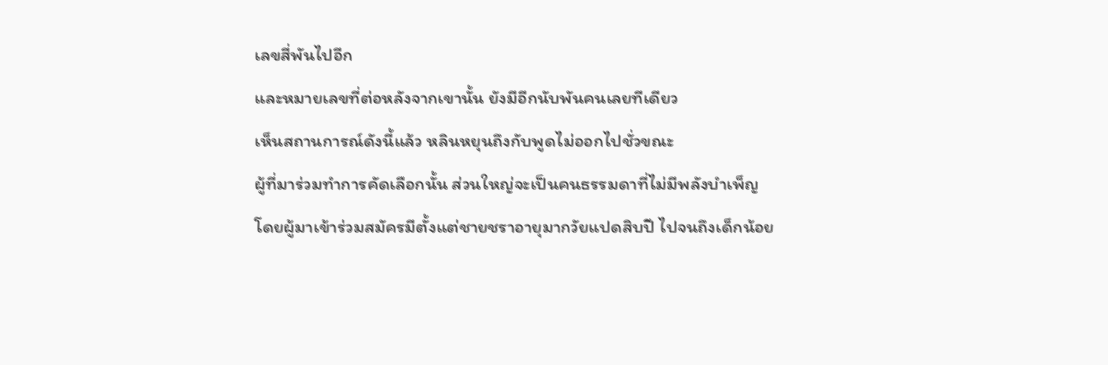เลขสี่พันไปอีก
และหมายเลขที่ต่อหลังจากเขานั้น ยังมีอีกนับพันคนเลยทีเดียว
เห็นสถานการณ์ดังนี้แล้ว หลินหยุนถึงกับพูดไม่ออกไปชั่วขณะ
ผู้ที่มาร่วมทำการคัดเลือกนั้น ส่วนใหญ่จะเป็นคนธรรมดาที่ไม่มีพลังบำเพ็ญ
โดยผู้มาเข้าร่วมสมัครมีตั้งแต่ชายชราอายุมากวัยแปดสิบปี ไปจนถึงเด็กน้อย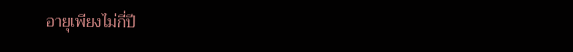อายุเพียงไม่กี่ปี